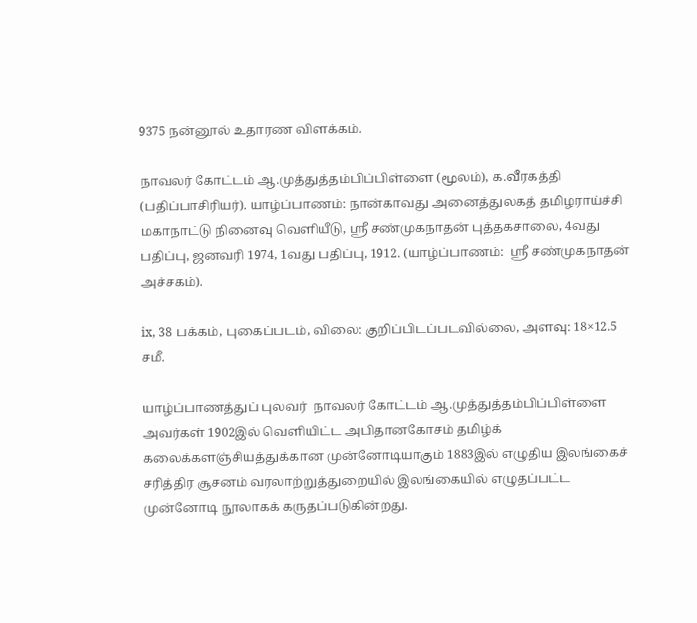9375 நன்னூல் உதாரண விளக்கம்.

நாவலர் கோட்டம் ஆ.முத்துத்தம்பிப்பிள்ளை (மூலம்), க.வீரகத்தி (பதிப்பாசிரியர்). யாழ்ப்பாணம்: நான்காவது அனைத்துலகத் தமிழராய்ச்சி மகாநாட்டு நினைவு வெளியீடு, ஸ்ரீ சண்முகநாதன் புத்தகசாலை, 4வது பதிப்பு, ஜனவரி 1974, 1வது பதிப்பு, 1912. (யாழ்ப்பாணம்:  ஸ்ரீ சண்முகநாதன் அச்சகம்).

ix, 38 பக்கம், புகைப்படம், விலை: குறிப்பிடப்படவில்லை, அளவு: 18×12.5 சமீ.

யாழ்ப்பாணத்துப் புலவர்  நாவலர் கோட்டம் ஆ.முத்துத்தம்பிப்பிள்ளை அவர்கள் 1902இல் வெளியிட்ட அபிதானகோசம் தமிழ்க் கலைக்களஞ்சியத்துக்கான முன்னோடியாகும் 1883இல் எழுதிய இலங்கைச் சரித்திர சூசனம் வரலாற்றுத்துறையில் இலங்கையில் எழுதப்பட்ட முன்னோடி நூலாகக் கருதப்படுகின்றது.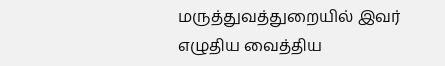மருத்துவத்துறையில் இவர் எழுதிய வைத்திய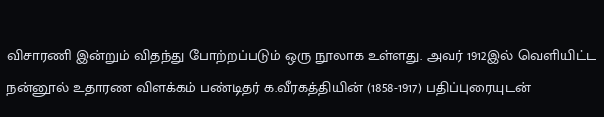விசாரணி இன்றும் விதந்து போற்றப்படும் ஒரு நூலாக உள்ளது. அவர் 1912இல் வெளியிட்ட நன்னூல் உதாரண விளக்கம் பண்டிதர் க.வீரகத்தியின் (1858-1917) பதிப்புரையுடன்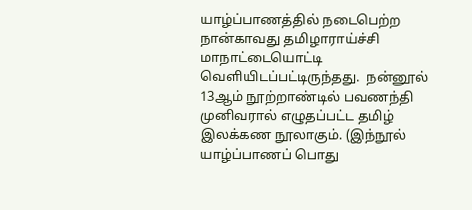யாழ்ப்பாணத்தில் நடைபெற்ற நான்காவது தமிழாராய்ச்சி மாநாட்டையொட்டி வெளியிடப்பட்டிருந்தது.  நன்னூல் 13ஆம் நூற்றாண்டில் பவணந்தி முனிவரால் எழுதப்பட்ட தமிழ் இலக்கண நூலாகும். (இந்நூல் யாழ்ப்பாணப் பொது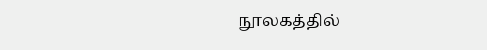நூலகத்தில்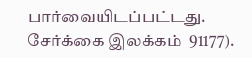பார்வையிடப்பட்டது.  சேர்க்கை இலக்கம்  91177).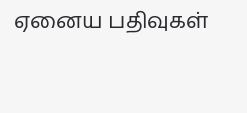ஏனைய பதிவுகள்